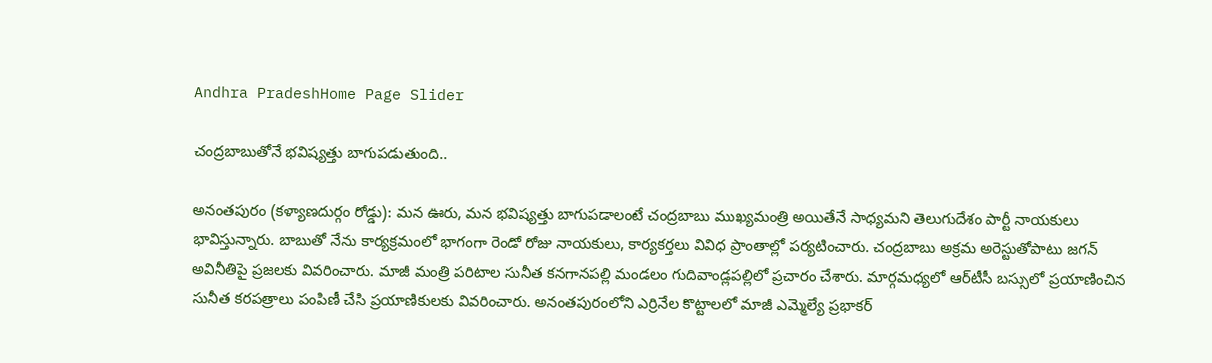Andhra PradeshHome Page Slider

చంద్రబాబుతోనే భవిష్యత్తు బాగుపడుతుంది..

అనంతపురం (కళ్యాణదుర్గం రోడ్డు): మన ఊరు, మన భవిష్యత్తు బాగుపడాలంటే చంద్రబాబు ముఖ్యమంత్రి అయితేనే సాధ్యమని తెలుగుదేశం పార్టీ నాయకులు భావిస్తున్నారు. బాబుతో నేను కార్యక్రమంలో భాగంగా రెండో రోజు నాయకులు, కార్యకర్తలు వివిధ ప్రాంతాల్లో పర్యటించారు. చంద్రబాబు అక్రమ అరెస్టుతోపాటు జగన్ అవినీతిపై ప్రజలకు వివరించారు. మాజీ మంత్రి పరిటాల సునీత కనగానపల్లి మండలం గుదివాండ్లపల్లిలో ప్రచారం చేశారు. మార్గమధ్యలో ఆర్‌టీసీ బస్సులో ప్రయాణించిన సునీత కరపత్రాలు పంపిణీ చేసి ప్రయాణికులకు వివరించారు. అనంతపురంలోని ఎర్రినేల కొట్టాలలో మాజీ ఎమ్మెల్యే ప్రభాకర్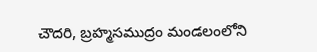చౌదరి, బ్రహ్మసముద్రం మండలంలోని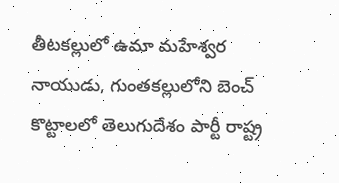తీటకల్లులో ఉమా మహేశ్వర నాయుడు, గుంతకల్లులోని బెంచ్ కొట్టాలలో తెలుగుదేశం పార్టీ రాష్ట్ర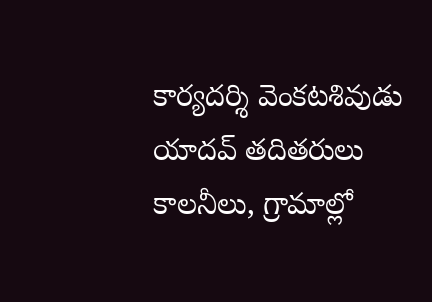కార్యదర్శి వెంకటశివుడు యాదవ్ తదితరులు కాలనీలు, గ్రామాల్లో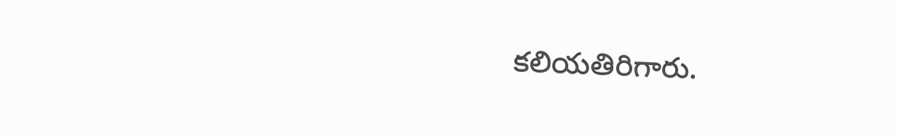కలియతిరిగారు.